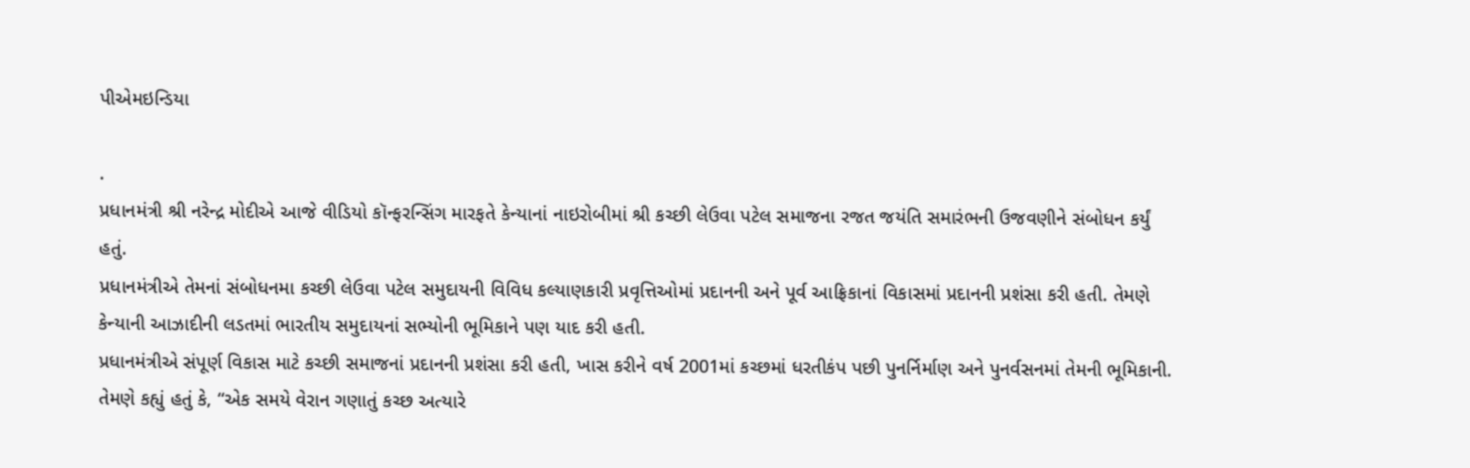પીએમઇન્ડિયા

.
પ્રધાનમંત્રી શ્રી નરેન્દ્ર મોદીએ આજે વીડિયો કૉન્ફરન્સિંગ મારફતે કેન્યાનાં નાઇરોબીમાં શ્રી કચ્છી લેઉવા પટેલ સમાજના રજત જયંતિ સમારંભની ઉજવણીને સંબોધન કર્યું હતું.
પ્રધાનમંત્રીએ તેમનાં સંબોધનમા કચ્છી લેઉવા પટેલ સમુદાયની વિવિધ કલ્યાણકારી પ્રવૃત્તિઓમાં પ્રદાનની અને પૂર્વ આફ્રિકાનાં વિકાસમાં પ્રદાનની પ્રશંસા કરી હતી. તેમણે કેન્યાની આઝાદીની લડતમાં ભારતીય સમુદાયનાં સભ્યોની ભૂમિકાને પણ યાદ કરી હતી.
પ્રધાનમંત્રીએ સંપૂર્ણ વિકાસ માટે કચ્છી સમાજનાં પ્રદાનની પ્રશંસા કરી હતી, ખાસ કરીને વર્ષ 2001માં કચ્છમાં ધરતીકંપ પછી પુનર્નિર્માણ અને પુનર્વસનમાં તેમની ભૂમિકાની. તેમણે કહ્યું હતું કે, “એક સમયે વેરાન ગણાતું કચ્છ અત્યારે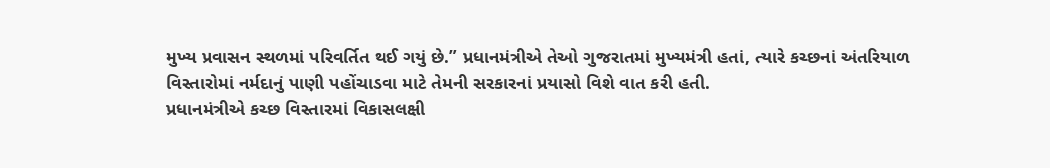મુખ્ય પ્રવાસન સ્થળમાં પરિવર્તિત થઈ ગયું છે.” પ્રધાનમંત્રીએ તેઓ ગુજરાતમાં મુખ્યમંત્રી હતાં, ત્યારે કચ્છનાં અંતરિયાળ વિસ્તારોમાં નર્મદાનું પાણી પહોંચાડવા માટે તેમની સરકારનાં પ્રયાસો વિશે વાત કરી હતી.
પ્રધાનમંત્રીએ કચ્છ વિસ્તારમાં વિકાસલક્ષી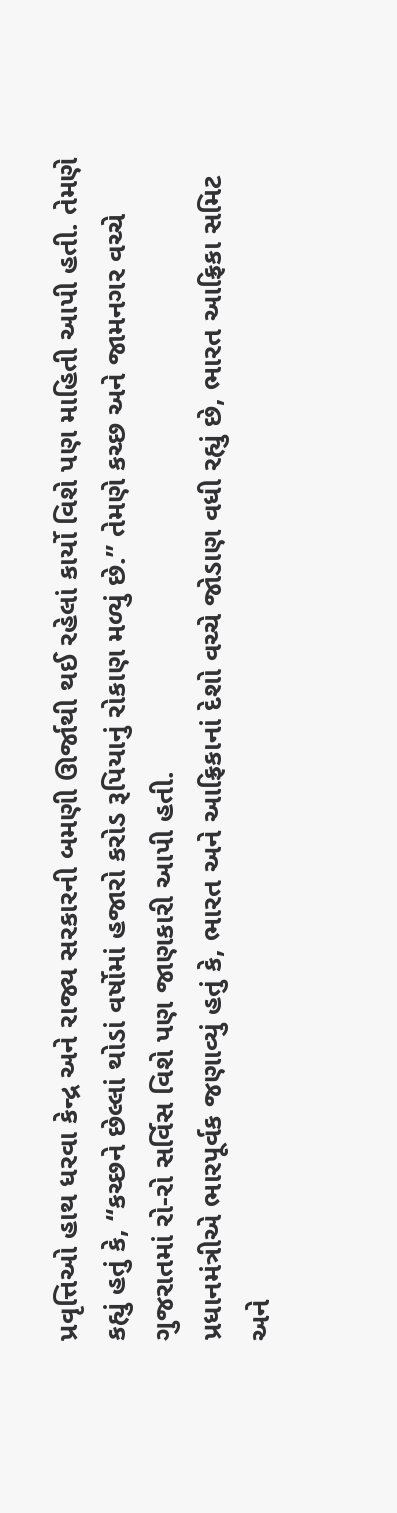પ્રવૃત્તિઓ હાથ ધરવા કેન્દ્ર અને રાજ્ય સરકારની બમણી ઊર્જાથી થઈ રહેલાં કાર્યો વિશે પણ માહિતી આપી હતી. તેમણે કહ્યું હતું કે, “કચ્છને છેલ્લાં થોડાં વર્ષોમાં હજારો કરોડ રૂપિયાનું રોકાણ મળ્યું છે.” તેમણે કચ્છ અને જામનગર વચ્ચે ગુજરાતમાં રો-રો સર્વિસ વિશે પણ જાણકારી આપી હતી.
પ્રધાનમંત્રીએ ભારપૂર્વક જણાવ્યું હતું કે, ભારત અને આફ્રિકાનાં દેશો વચ્ચે જોડાણ વધી રહ્યું છે, ભારત આફ્રિકા સમિટ અને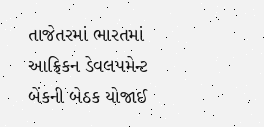તાજેતરમાં ભારતમાં આફ્રિકન ડેવલપમેન્ટ બેંકની બેઠક યોજાઈ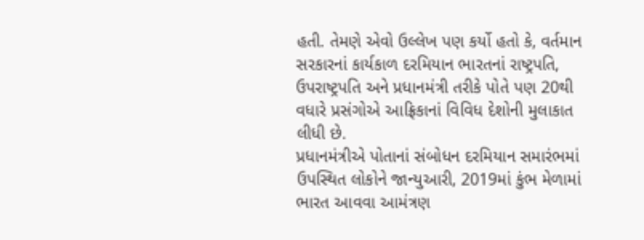હતી. તેમણે એવો ઉલ્લેખ પણ કર્યો હતો કે, વર્તમાન સરકારનાં કાર્યકાળ દરમિયાન ભારતનાં રાષ્ટ્રપતિ, ઉપરાષ્ટ્રપતિ અને પ્રધાનમંત્રી તરીકે પોતે પણ 20થી વધારે પ્રસંગોએ આફ્રિકાનાં વિવિધ દેશોની મુલાકાત લીધી છે.
પ્રધાનમંત્રીએ પોતાનાં સંબોધન દરમિયાન સમારંભમાં ઉપસ્થિત લોકોને જાન્યુઆરી, 2019માં કુંભ મેળામાં ભારત આવવા આમંત્રણ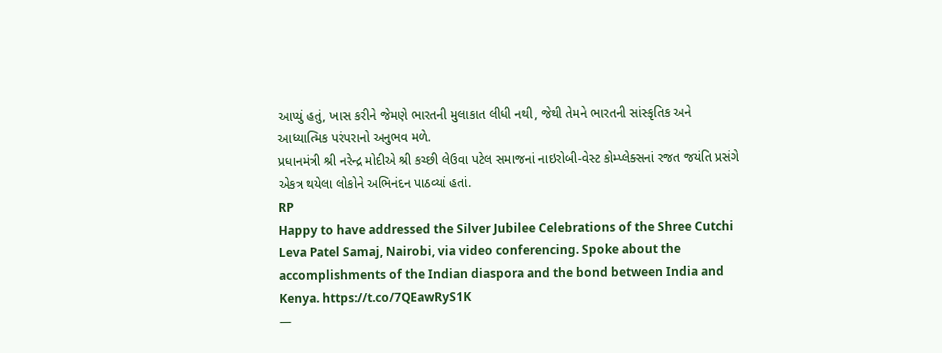આપ્યું હતું, ખાસ કરીને જેમણે ભારતની મુલાકાત લીધી નથી, જેથી તેમને ભારતની સાંસ્કૃતિક અને આધ્યાત્મિક પરંપરાનો અનુભવ મળે.
પ્રધાનમંત્રી શ્રી નરેન્દ્ર મોદીએ શ્રી કચ્છી લેઉવા પટેલ સમાજનાં નાઇરોબી-વેસ્ટ કોમ્પ્લેક્સનાં રજત જયંતિ પ્રસંગે એકત્ર થયેલા લોકોને અભિનંદન પાઠવ્યાં હતાં.
RP
Happy to have addressed the Silver Jubilee Celebrations of the Shree Cutchi Leva Patel Samaj, Nairobi, via video conferencing. Spoke about the accomplishments of the Indian diaspora and the bond between India and Kenya. https://t.co/7QEawRyS1K
—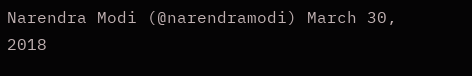Narendra Modi (@narendramodi) March 30, 2018